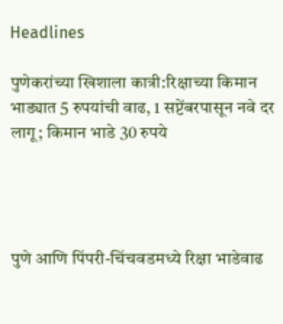Headlines

पुणेकरांच्या खिशाला कात्री:रिक्षाच्या किमान भाड्यात 5 रुपयांची वाढ, 1 सप्टेंबरपासून नवे दर लागू; किमान भाडे 30 रुपये




पुणे आणि पिंपरी-चिंचवडमध्ये रिक्षा भाडेवाढ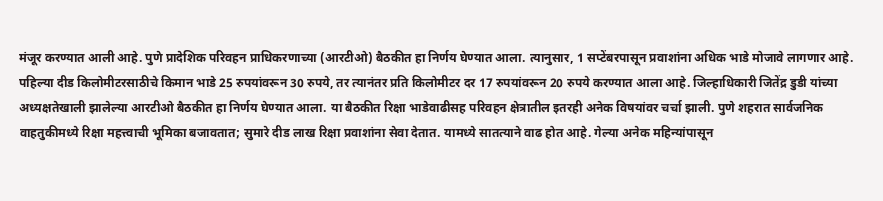मंजूर करण्यात आली आहे. पुणे प्रादेशिक परिवहन प्राधिकरणाच्या (आरटीओ) बैठकीत हा निर्णय घेण्यात आला. त्यानुसार, 1 सप्टेंबरपासून प्रवाशांना अधिक भाडे मोजावे लागणार आहे. पहिल्या दीड किलोमीटरसाठीचे किमान भाडे 25 रुपयांवरून 30 रुपये, तर त्यानंतर प्रति किलोमीटर दर 17 रुपयांवरून 20 रुपये करण्यात आला आहे. जिल्हाधिकारी जितेंद्र डुडी यांच्या अध्यक्षतेखाली झालेल्या आरटीओ बैठकीत हा निर्णय घेण्यात आला. या बैठकीत रिक्षा भाडेवाढीसह परिवहन क्षेत्रातील इतरही अनेक विषयांवर चर्चा झाली. पुणे शहरात सार्वजनिक वाहतुकीमध्ये रिक्षा महत्त्वाची भूमिका बजावतात; सुमारे दीड लाख रिक्षा प्रवाशांना सेवा देतात. यामध्ये सातत्याने वाढ होत आहे. गेल्या अनेक महिन्यांपासून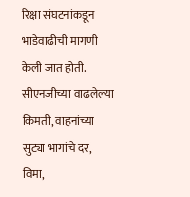रिक्षा संघटनांकडून भाडेवाढीची मागणी केली जात होती. सीएनजीच्या वाढलेल्या किमती, वाहनांच्या सुट्या भागांचे दर, विमा,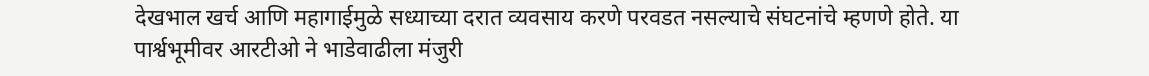देखभाल खर्च आणि महागाईमुळे सध्याच्या दरात व्यवसाय करणे परवडत नसल्याचे संघटनांचे म्हणणे होते. या पार्श्वभूमीवर आरटीओ ने भाडेवाढीला मंजुरी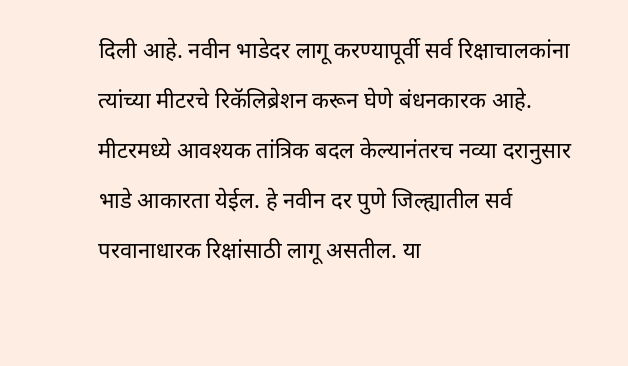दिली आहे. नवीन भाडेदर लागू करण्यापूर्वी सर्व रिक्षाचालकांना त्यांच्या मीटरचे रिकॅलिब्रेशन करून घेणे बंधनकारक आहे. मीटरमध्ये आवश्यक तांत्रिक बदल केल्यानंतरच नव्या दरानुसार भाडे आकारता येईल. हे नवीन दर पुणे जिल्ह्यातील सर्व परवानाधारक रिक्षांसाठी लागू असतील. या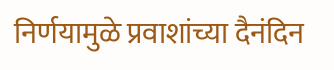निर्णयामुळे प्रवाशांच्या दैनंदिन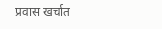प्रवास खर्चात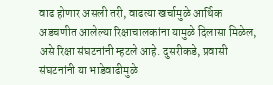वाढ होणार असली तरी, वाढत्या खर्चामुळे आर्थिक अडचणीत आलेल्या रिक्षाचालकांना यामुळे दिलासा मिळेल, असे रिक्षा संघटनांनी म्हटले आहे. दुसरीकडे, प्रवासी संघटनांनी या भाडेवाढीमुळे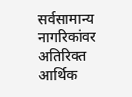सर्वसामान्य नागरिकांवर अतिरिक्त आर्थिक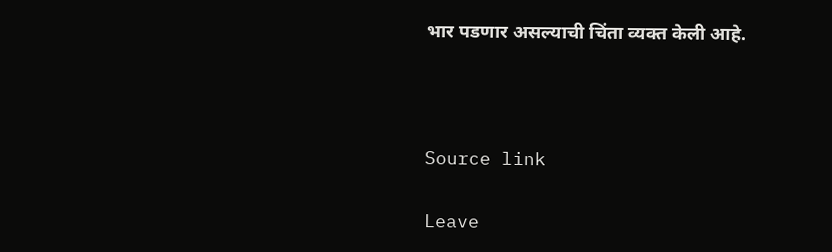भार पडणार असल्याची चिंता व्यक्त केली आहे.



Source link

Leave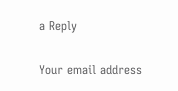a Reply

Your email address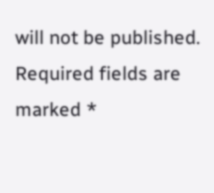will not be published. Required fields are marked *